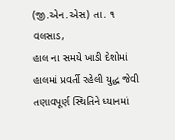(જી.એન.એસ) તા. ૧
વલસાડ,
હાલ ના સમયે ખાડી દેશોમાં હાલમાં પ્રવર્તી રહેલી યુદ્ધ જેવી તણાવપૂર્ણ સ્થિતિને ધ્યાનમાં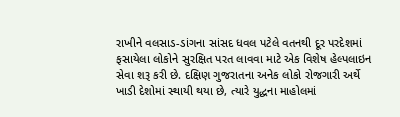રાખીને વલસાડ-ડાંગના સાંસદ ધવલ પટેલે વતનથી દૂર પરદેશમાં ફસાયેલા લોકોને સુરક્ષિત પરત લાવવા માટે એક વિશેષ હેલ્પલાઇન સેવા શરૂ કરી છે. દક્ષિણ ગુજરાતના અનેક લોકો રોજગારી અર્થે ખાડી દેશોમાં સ્થાયી થયા છે, ત્યારે યુદ્ધના માહોલમાં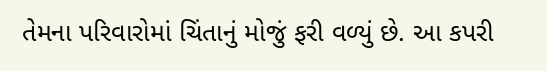તેમના પરિવારોમાં ચિંતાનું મોજું ફરી વળ્યું છે. આ કપરી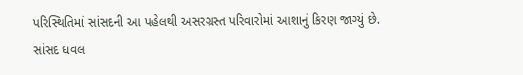પરિસ્થિતિમાં સાંસદની આ પહેલથી અસરગ્રસ્ત પરિવારોમાં આશાનું કિરણ જાગ્યું છે.
સાંસદ ધવલ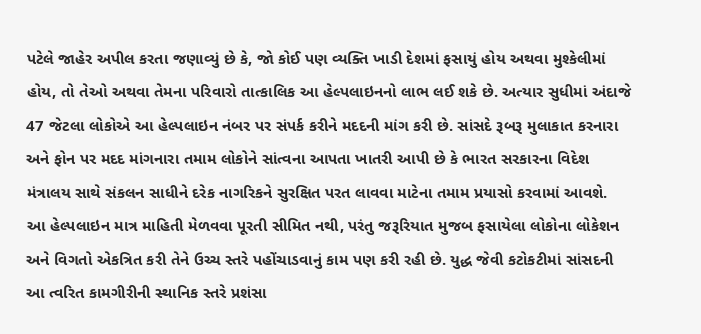પટેલે જાહેર અપીલ કરતા જણાવ્યું છે કે, જો કોઈ પણ વ્યક્તિ ખાડી દેશમાં ફસાયું હોય અથવા મુશ્કેલીમાં હોય, તો તેઓ અથવા તેમના પરિવારો તાત્કાલિક આ હેલ્પલાઇનનો લાભ લઈ શકે છે. અત્યાર સુધીમાં અંદાજે 47 જેટલા લોકોએ આ હેલ્પલાઇન નંબર પર સંપર્ક કરીને મદદની માંગ કરી છે. સાંસદે રૂબરૂ મુલાકાત કરનારા અને ફોન પર મદદ માંગનારા તમામ લોકોને સાંત્વના આપતા ખાતરી આપી છે કે ભારત સરકારના વિદેશ મંત્રાલય સાથે સંકલન સાધીને દરેક નાગરિકને સુરક્ષિત પરત લાવવા માટેના તમામ પ્રયાસો કરવામાં આવશે.
આ હેલ્પલાઇન માત્ર માહિતી મેળવવા પૂરતી સીમિત નથી, પરંતુ જરૂરિયાત મુજબ ફસાયેલા લોકોના લોકેશન અને વિગતો એકત્રિત કરી તેને ઉચ્ચ સ્તરે પહોંચાડવાનું કામ પણ કરી રહી છે. યુદ્ધ જેવી કટોકટીમાં સાંસદની આ ત્વરિત કામગીરીની સ્થાનિક સ્તરે પ્રશંસા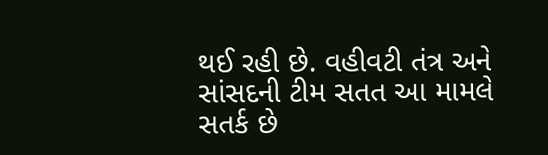થઈ રહી છે. વહીવટી તંત્ર અને સાંસદની ટીમ સતત આ મામલે સતર્ક છે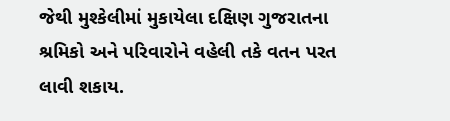જેથી મુશ્કેલીમાં મુકાયેલા દક્ષિણ ગુજરાતના શ્રમિકો અને પરિવારોને વહેલી તકે વતન પરત લાવી શકાય.